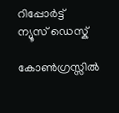റിപ്പോര്‍ട്ട്
ന്യൂസ് ഡെസ്ക്

കോൺഗ്രസ്സിൽ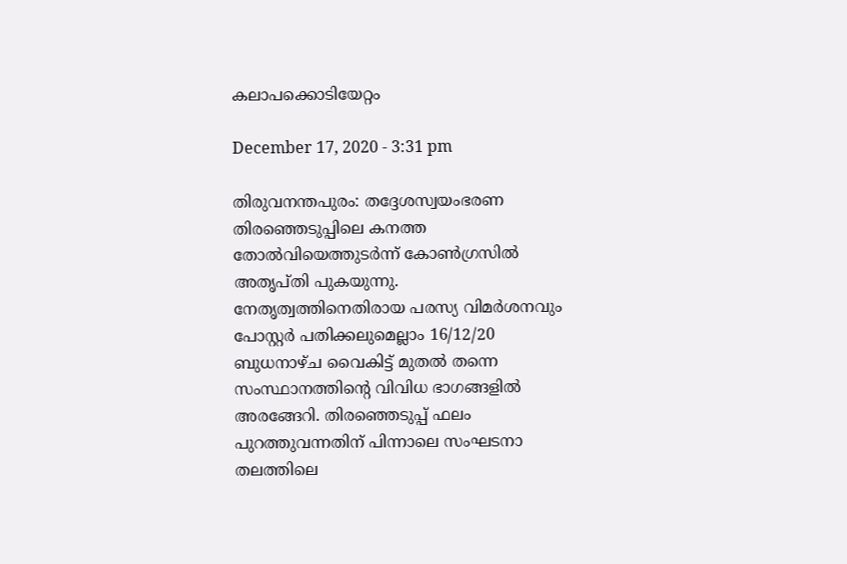കലാപക്കൊടിയേറ്റം

December 17, 2020 - 3:31 pm

തിരുവനന്തപുരം: തദ്ദേശസ്വയംഭരണ തിരഞ്ഞെടുപ്പിലെ കനത്ത തോല്‍വിയെത്തുടര്‍ന്ന് കോണ്‍ഗ്രസില്‍ അതൃപ്തി പുകയുന്നു. നേതൃത്വത്തിനെതിരായ പരസ്യ വിമർശനവും പോസ്റ്റർ പതിക്കലുമെല്ലാം 16/12/20 ബുധനാഴ്ച വൈകിട്ട് മുതൽ തന്നെ സംസ്ഥാനത്തിൻ്റെ വിവിധ ഭാഗങ്ങളിൽ അരങ്ങേറി. തിരഞ്ഞെടുപ്പ് ഫലം പുറത്തുവന്നതിന് പിന്നാലെ സംഘടനാ തലത്തിലെ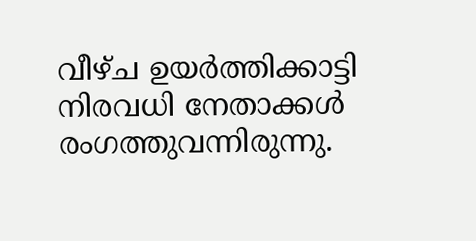വീഴ്ച ഉയര്‍ത്തിക്കാട്ടി നിരവധി നേതാക്കള്‍ രംഗത്തുവന്നിരുന്നു.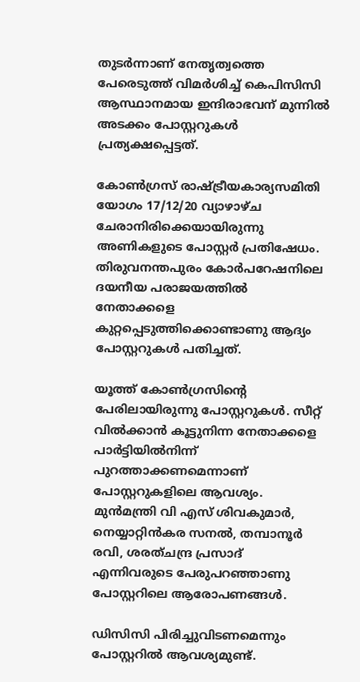തുടര്‍ന്നാണ് നേതൃത്വത്തെ പേരെടുത്ത് വിമര്‍ശിച്ച്‌ കെപിസിസി ആസ്ഥാനമായ ഇന്ദിരാഭവന് മുന്നില്‍ അടക്കം പോസ്റ്ററുകള്‍ പ്രത്യക്ഷപ്പെട്ടത്.

കോണ്‍ഗ്രസ് രാഷ്ട്രീയകാര്യസമിതി യോഗം 17/12/20 വ്യാഴാഴ്ച ചേരാനിരിക്കെയായിരുന്നു അണികളുടെ പോസ്റ്റര്‍ പ്രതിഷേധം. തിരുവനന്തപുരം കോര്‍പറേഷനിലെ ദയനീയ പരാജയത്തില്‍ നേതാക്കളെ കുറ്റപ്പെടുത്തിക്കൊണ്ടാണു ആദ്യം പോസ്റ്ററുകള്‍ പതിച്ചത്.

യൂത്ത് കോണ്‍ഗ്രസിന്റെ പേരിലായിരുന്നു പോസ്റ്ററുകള്‍. സീറ്റ് വില്‍ക്കാന്‍ കൂട്ടുനിന്ന നേതാക്കളെ പാര്‍ട്ടിയില്‍നിന്ന് പുറത്താക്കണമെന്നാണ് പോസ്റ്ററുകളിലെ ആവശ്യം. മുന്‍മന്ത്രി വി എസ് ശിവകുമാര്‍, നെയ്യാറ്റിന്‍കര സനല്‍, തമ്പാനൂര്‍ രവി, ശരത്ചന്ദ്ര പ്രസാദ് എന്നിവരുടെ പേരുപറഞ്ഞാണു പോസ്റ്ററിലെ ആരോപണങ്ങള്‍.

ഡിസിസി പിരിച്ചുവിടണമെന്നും പോസ്റ്ററില്‍ ആവശ്യമുണ്ട്.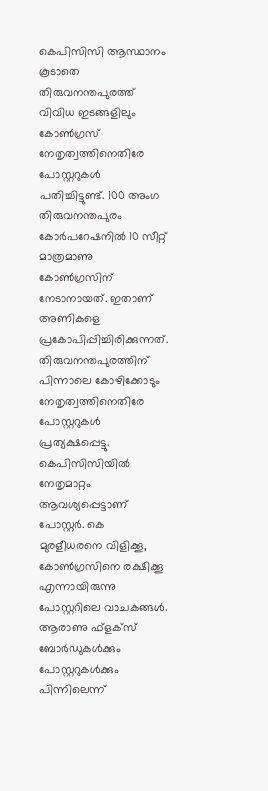കെപിസിസി ആസ്ഥാനം കൂടാതെ തിരുവനന്തപുരത്ത് വിവിധ ഇടങ്ങളിലും കോണ്‍ഗ്രസ് നേതൃത്വത്തിനെതിരേ പോസ്റ്ററുകള്‍ പതിച്ചിട്ടുണ്ട്. 100 അംഗ തിരുവനന്തപുരം കോര്‍പറേഷനില്‍ 10 സീറ്റ് മാത്രമാണു കോണ്‍ഗ്രസിന് നേടാനായത്. ഇതാണ് അണികളെ പ്രകോപിപ്പിച്ചിരിക്കുന്നത്. തിരുവനന്തപുരത്തിന് പിന്നാലെ കോഴിക്കോടും നേതൃത്വത്തിനെതിരേ പോസ്റ്ററുകള്‍ പ്രത്യക്ഷപ്പെട്ടു. കെപിസിസിയില്‍ നേതൃമാറ്റം ആവശ്യപ്പെട്ടാണ് പോസ്റ്റര്‍. കെ മുരളീധരനെ വിളിക്കൂ, കോണ്‍ഗ്രസിനെ രക്ഷിക്കൂ എന്നായിരുന്നു പോസ്റ്ററിലെ വാചകങ്ങള്‍.
ആരാണു ഫ്‌ളക്‌സ് ബോര്‍ഡുകള്‍ക്കും പോസ്റ്ററുകള്‍ക്കും പിന്നിലെന്ന്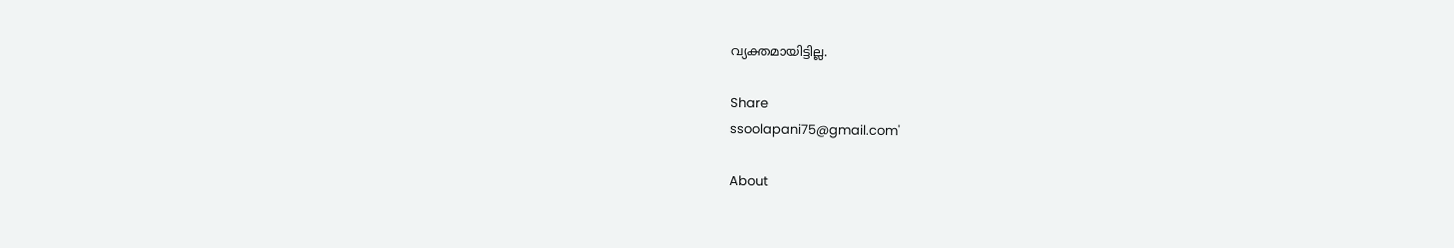വ്യക്തമായിട്ടില്ല.

Share
ssoolapani75@gmail.com'

About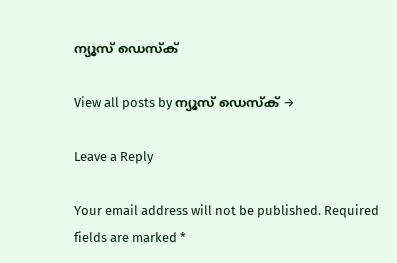ന്യൂസ് ഡെസ്ക്

View all posts by ന്യൂസ് ഡെസ്ക് →

Leave a Reply

Your email address will not be published. Required fields are marked *